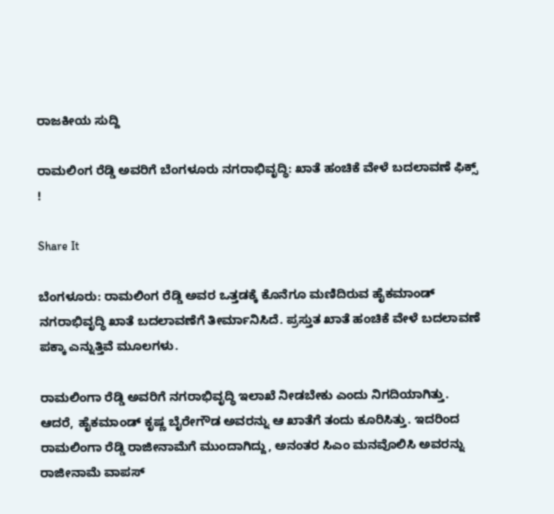ರಾಜಕೀಯ ಸುದ್ದಿ

ರಾಮಲಿಂಗ ರೆಡ್ಡಿ ಅವರಿಗೆ ಬೆಂಗಳೂರು ನಗರಾಭಿವೃದ್ಧಿ: ಖಾತೆ ಹಂಚಿಕೆ ವೇಳೆ ಬದಲಾವಣೆ ಫಿಕ್ಸ್ !

Share It

ಬೆಂಗಳೂರು: ರಾಮಲಿಂಗ ರೆಡ್ಡಿ ಅವರ ಒತ್ತಡಕ್ಕೆ ಕೊನೆಗೂ ಮಣಿದಿರುವ ಹೈಕಮಾಂಡ್ ನಗರಾಭಿವೃದ್ಧಿ ಖಾತೆ ಬದಲಾವಣೆಗೆ ತೀರ್ಮಾನಿಸಿದೆ. ಪ್ರಸ್ತುತ ಖಾತೆ ಹಂಚಿಕೆ ವೇಳೆ ಬದಲಾವಣೆ ಪಕ್ಕಾ ಎನ್ನುತ್ತಿವೆ ಮೂಲಗಳು.

ರಾಮಲಿಂಗಾ ರೆಡ್ಡಿ ಅವರಿಗೆ ನಗರಾಭಿವೃದ್ಧಿ ಇಲಾಖೆ ನೀಡಬೇಕು ಎಂದು ನಿಗದಿಯಾಗಿತ್ತು. ಆದರೆ, ಹೈಕಮಾಂಡ್ ಕೃಷ್ಣ ಬೈರೇಗೌಡ ಅವರನ್ನು ಆ ಖಾತೆಗೆ ತಂದು ಕೂರಿಸಿತ್ತು. ಇದರಿಂದ ರಾಮಲಿಂಗಾ ರೆಡ್ಡಿ ರಾಜೀನಾಮೆಗೆ ಮುಂದಾಗಿದ್ದು, ಅನಂತರ ಸಿಎಂ ಮನವೊಲಿಸಿ ಅವರನ್ನು ರಾಜೀನಾಮೆ ವಾಪಸ್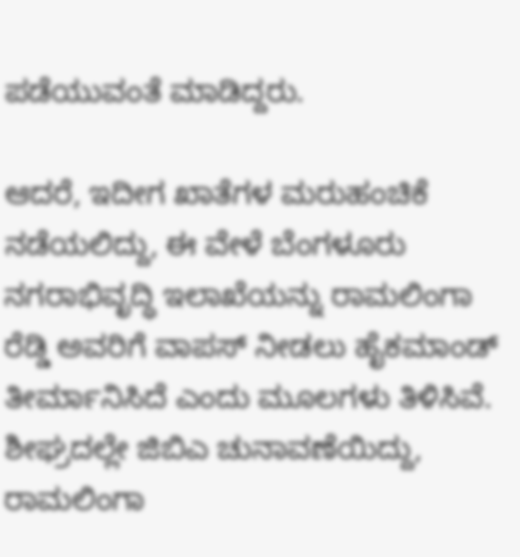ಪಡೆಯುವಂತೆ ಮಾಡಿದ್ದರು.

ಆದರೆ, ಇದೀಗ ಖಾತೆಗಳ ಮರುಹಂಚಿಕೆ ನಡೆಯಲಿದ್ದು, ಈ ವೇಳೆ ಬೆಂಗಳೂರು ನಗರಾಭಿವೃದ್ಧಿ ಇಲಾಖೆಯನ್ನು ರಾಮಲಿಂಗಾ ರೆಡ್ಡಿ ಅವರಿಗೆ ವಾಪಸ್ ನೀಡಲು ಹೈಕಮಾಂಡ್ ತೀರ್ಮಾನಿಸಿದೆ ಎಂದು ಮೂಲಗಳು ತಿಳಿಸಿವೆ. ಶೀಘ್ರದಲ್ಲೇ ಜಿಬಿಎ ಚುನಾವಣೆಯಿದ್ದು, ರಾಮಲಿಂಗಾ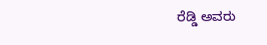ರೆಡ್ಡಿ ಅವರು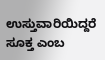ಉಸ್ತುವಾರಿಯಿದ್ದರೆ ಸೂಕ್ತ ಎಂಬ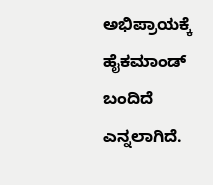ಅಭಿಪ್ರಾಯಕ್ಕೆ ಹೈಕಮಾಂಡ್ ಬಂದಿದೆ ಎನ್ನಲಾಗಿದೆ.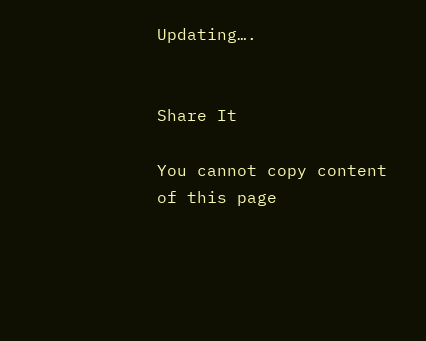Updating….


Share It

You cannot copy content of this page